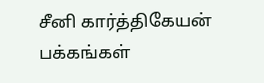சீனி கார்த்திகேயன் பக்கங்கள்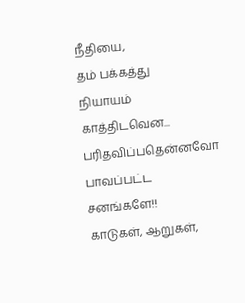நீதியை,
தம் பக்கத்து
நியாயம் காத்திடவென...
பரிதவிப்பதென்னவோ
பாவப்பட்ட சனங்களே!!
காடுகள், ஆறுகள்,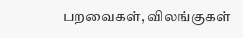பறவைகள், விலங்குகள்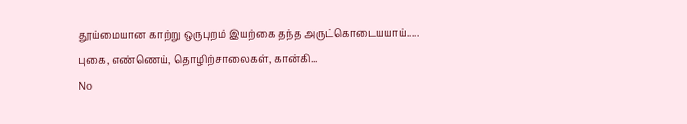தூய்மையான காற்று ஒருபுறம் இயற்கை தந்த அருட்கொடையயாய்..... புகை, எண்ணெய், தொழிற்சாலைகள், கான்கி...
No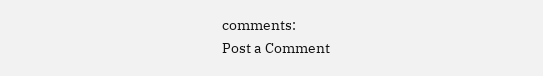comments:
Post a Comment